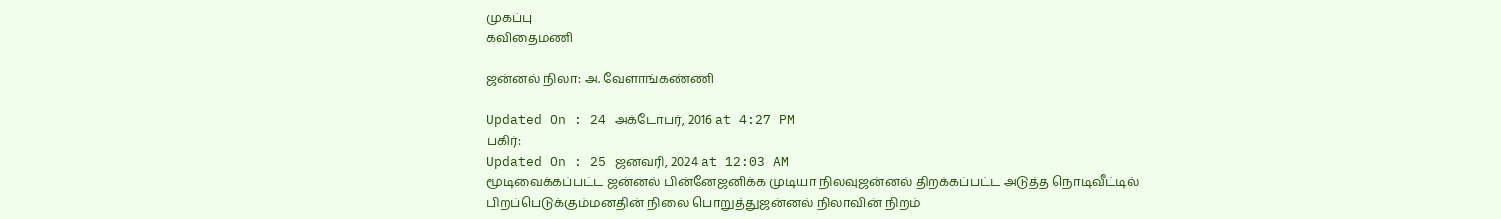முகப்பு
கவிதைமணி

ஜன்னல் நிலா: அ. வேளாங்கண்ணி

Updated On : 24 அக்டோபர், 2016 at 4:27 PM
பகிர்:
Updated On : 25 ஜனவரி, 2024 at 12:03 AM
மூடிவைக்கப்பட்ட ஜன்னல் பின்னேஜனிக்க முடியா நிலவுஜன்னல் திறக்கப்பட்ட அடுத்த நொடிவீட்டில் பிறப்பெடுக்கும்மனதின் நிலை பொறுத்துஜன்னல் நிலாவின் நிறம்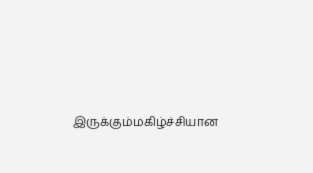இருக்கும்மகிழ்ச்சியான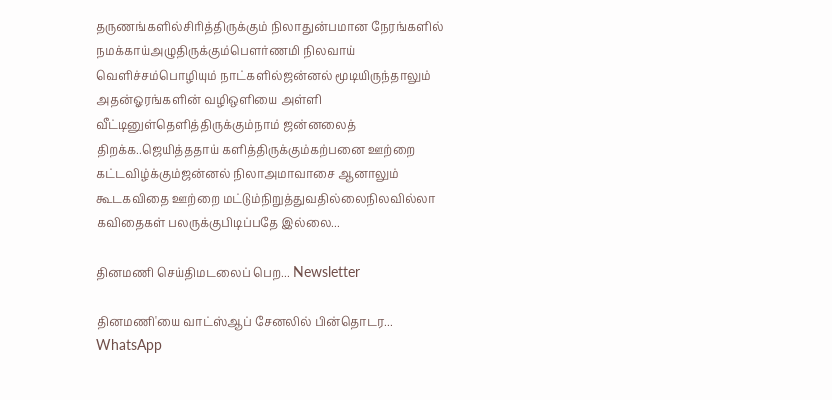தருணங்களில்சிரித்திருக்கும் நிலாதுன்பமான நேரங்களில் நமக்காய்அழுதிருக்கும்பௌர்ணமி நிலவாய் வெளிச்சம்பொழியும் நாட்களில்ஜன்னல் மூடியிருந்தாலும் அதன்ஓரங்களின் வழிஒளியை அள்ளி வீட்டினுள்தெளித்திருக்கும்நாம் ஜன்னலைத் திறக்க..ஜெயித்ததாய் களித்திருக்கும்கற்பனை ஊற்றை கட்டவிழ்க்கும்ஜன்னல் நிலாஅமாவாசை ஆனாலும் கூட‌கவிதை ஊற்றை மட்டும்நிறுத்துவதில்லைநிலவில்லா கவிதைகள் பலருக்குபிடிப்பதே இல்லை...

தினமணி செய்திமடலைப் பெற... Newsletter

தினமணி'யை வாட்ஸ்ஆப் சேனலில் பின்தொடர... WhatsApp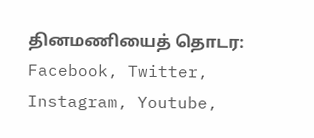தினமணியைத் தொடர: Facebook, Twitter, Instagram, Youtube,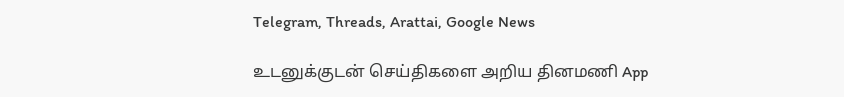Telegram, Threads, Arattai, Google News

உடனுக்குடன் செய்திகளை அறிய தினமணி App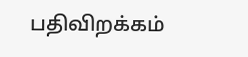பதிவிறக்கம்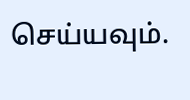செய்யவும்.